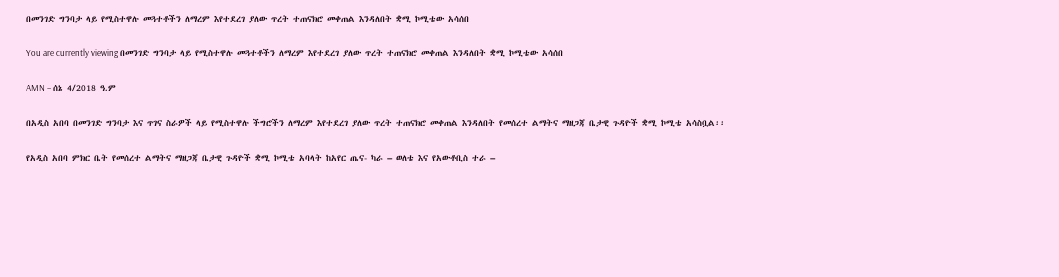በመንገድ ግንባታ ላይ የሚስተዋሉ መጓተቶችን ለማረም እየተደረገ ያለው ጥረት ተጠናክሮ መቀጠል እንዳለበት ቋሚ ኮሚቴው አሳሰበ

You are currently viewing በመንገድ ግንባታ ላይ የሚስተዋሉ መጓተቶችን ለማረም እየተደረገ ያለው ጥረት ተጠናክሮ መቀጠል እንዳለበት ቋሚ ኮሚቴው አሳሰበ

AMN – ሰኔ 4/2018 ዓ.ም

በአዲስ አበባ በመንገድ ግንባታ እና ጥገና ስራዎች ላይ የሚስተዋሉ ችግሮችን ለማረም እየተደረገ ያለው ጥረት ተጠናክሮ መቀጠል እንዳለበት የመሰረተ ልማትና ማዘጋጃ ቤታዊ ጉዳዮች ቋሚ ኮሚቴ አሳስቧል፡፡

የአዲስ አበባ ምክር ቤት የመሰረተ ልማትና ማዘጋጃ ቤታዊ ጉዳዮች ቋሚ ኮሚቴ አባላት ከአየር ጤና- ካራ – ወለቴ እና የአውቶቢስ ተራ –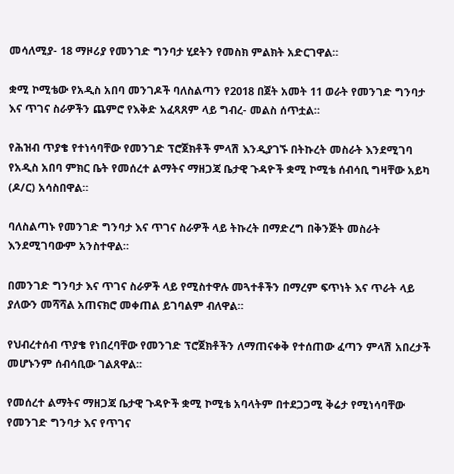መሳለሚያ- 18 ማዞሪያ የመንገድ ግንባታ ሂደትን የመስክ ምልክት አድርገዋል።

ቋሚ ኮሚቴው የአዲስ አበባ መንገዶች ባለስልጣን የ2018 በጀት አመት 11 ወራት የመንገድ ግንባታ እና ጥገና ስራዎችን ጨምሮ የእቅድ አፈጻጸም ላይ ግብረ- መልስ ሰጥቷል።

የሕዝብ ጥያቄ የተነሳባቸው የመንገድ ፕሮጀክቶች ምላሽ እንዲያገኙ በትኩረት መስራት እንደሚገባ የአዲስ አበባ ምክር ቤት የመሰረተ ልማትና ማዘጋጃ ቤታዊ ጉዳዮች ቋሚ ኮሚቴ ሰብሳቢ ግዛቸው አይካ (ዶ/ር) አሳስበዋል።

ባለስልጣኑ የመንገድ ግንባታ እና ጥገና ስራዎች ላይ ትኩረት በማድረግ በቅንጅት መስራት እንደሚገባውም አንስተዋል።

በመንገድ ግንባታ እና ጥገና ስራዎች ላይ የሚስተዋሉ መጓተቶችን በማረም ፍጥነት እና ጥራት ላይ ያለውን መሻሻል አጠናክሮ መቀጠል ይገባልም ብለዋል።

የህብረተሰብ ጥያቄ የነበረባቸው የመንገድ ፕሮጀክቶችን ለማጠናቀቅ የተሰጠው ፈጣን ምላሽ አበረታች መሆኑንም ሰብሳቢው ገልጸዋል፡፡

የመሰረተ ልማትና ማዘጋጃ ቤታዊ ጉዳዮች ቋሚ ኮሚቴ አባላትም በተደጋጋሚ ቅሬታ የሚነሳባቸው የመንገድ ግንባታ እና የጥገና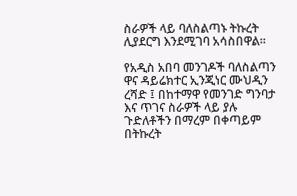ስራዎች ላይ ባለስልጣኑ ትኩረት ሊያደርግ እንደሚገባ አሳስበዋል።

የአዲስ አበባ መንገዶች ባለስልጣን ዋና ዳይሬክተር ኢንጂነር ሙህዲን ረሻድ ፤ በከተማዋ የመንገድ ግንባታ እና ጥገና ስራዎች ላይ ያሉ ጉድለቶችን በማረም በቀጣይም በትኩረት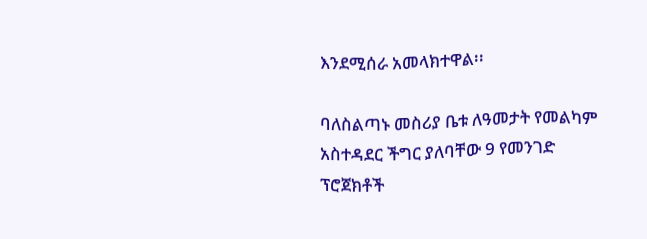እንደሚሰራ አመላክተዋል፡፡

ባለስልጣኑ መስሪያ ቤቱ ለዓመታት የመልካም አስተዳደር ችግር ያለባቸው 9 የመንገድ ፕሮጀክቶች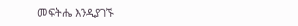መፍትሔ እንዲያገኙ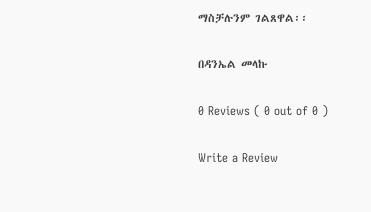ማስቻሉንም ገልጸዋል፡፡

በዳንኤል መላኩ

0 Reviews ( 0 out of 0 )

Write a Review